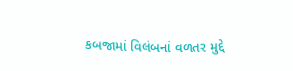કબજામાં વિલંબનાં વળતર મુદ્દે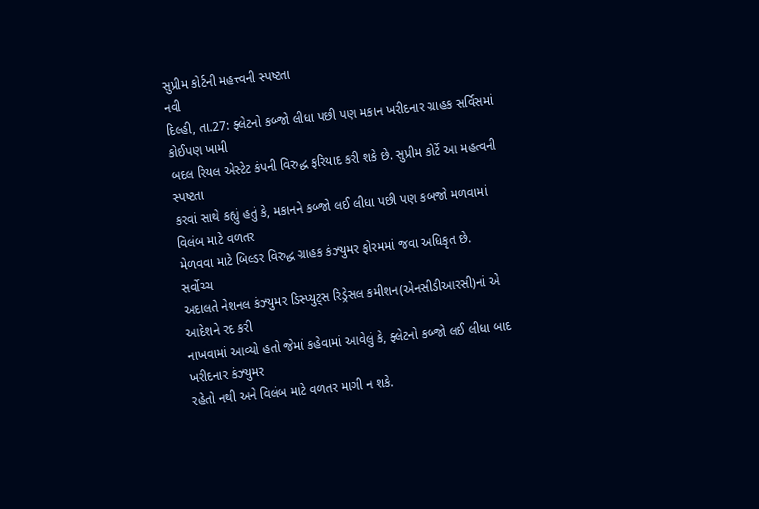સુપ્રીમ કોર્ટની મહત્ત્વની સ્પષ્ટતા
નવી
દિલ્હી, તા.27: ફ્લેટનો કબ્જો લીધા પછી પણ મકાન ખરીદનાર ગ્રાહક સર્વિસમાં કોઈપણ ખામી
બદલ રિયલ એસ્ટેટ કંપની વિરુદ્ધ ફરિયાદ કરી શકે છે. સુપ્રીમ કોર્ટે આ મહત્વની સ્પષ્ટતા
કરવાં સાથે કહ્યું હતું કે, મકાનને કબ્જો લઈ લીધા પછી પણ કબજો મળવામાં વિલંબ માટે વળતર
મેળવવા માટે બિલ્ડર વિરુદ્ધ ગ્રાહક કંઝ્યુમર ફોરમમાં જવા અધિકૃત છે.
સર્વોચ્ચ
અદાલતે નેશનલ કંઝ્યુમર ડિસ્પ્યુટ્સ રિડ્રેસલ કમીશન(એનસીડીઆરસી)નાં એ આદેશને રદ કરી
નાખવામાં આવ્યો હતો જેમાં કહેવામાં આવેલું કે, ફ્લેટનો કબ્જો લઈ લીધા બાદ ખરીદનાર કંઝ્યુમર
રહેતો નથી અને વિલંબ માટે વળતર માગી ન શકે.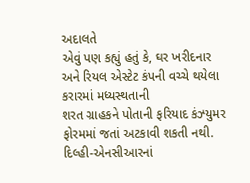અદાલતે
એવું પણ કહ્યું હતું કે, ઘર ખરીદનાર અને રિયલ એસ્ટેટ કંપની વચ્ચે થયેલા કરારમાં મધ્યસ્થતાની
શરત ગ્રાહકને પોતાની ફરિયાદ કંઝ્યુમર ફોરમમાં જતાં અટકાવી શકતી નથી.
દિલ્હી-એનસીઆરનાં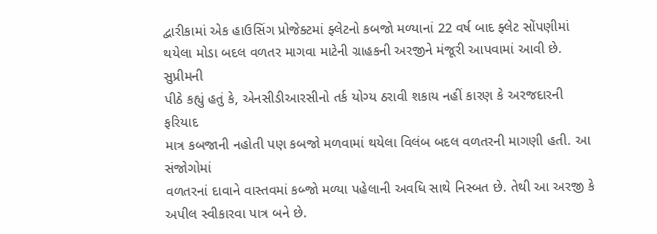દ્વારીકામાં એક હાઉસિંગ પ્રોજેક્ટમાં ફ્લેટનો કબજો મળ્યાનાં 22 વર્ષ બાદ ફ્લેટ સોંપણીમાં
થયેલા મોડા બદલ વળતર માગવા માટેની ગ્રાહકની અરજીને મંજૂરી આપવામાં આવી છે. સુપ્રીમની
પીઠે કહ્યું હતું કે, એનસીડીઆરસીનો તર્ક યોગ્ય ઠરાવી શકાય નહીં કારણ કે અરજદારની ફરિયાદ
માત્ર કબજાની નહોતી પણ કબજો મળવામાં થયેલા વિલંબ બદલ વળતરની માગણી હતી. આ સંજોગોમાં
વળતરનાં દાવાને વાસ્તવમાં કબ્જો મળ્યા પહેલાની અવધિ સાથે નિસ્બત છે. તેથી આ અરજી કે
અપીલ સ્વીકારવા પાત્ર બને છે.